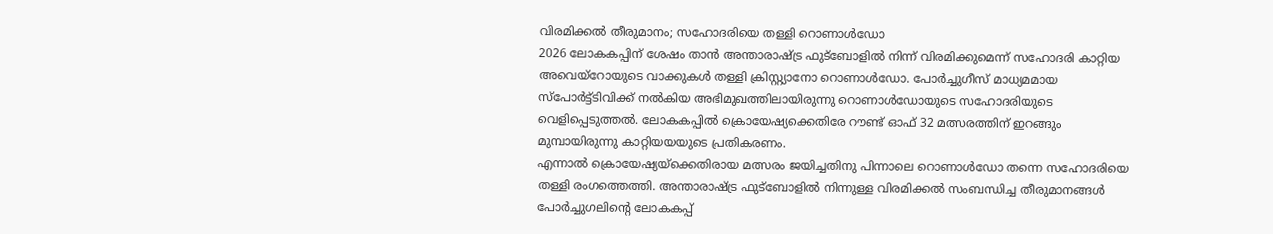വിരമിക്കൽ തീരുമാനം; സഹോദരിയെ തള്ളി റൊണാൾഡോ
2026 ലോകകപ്പിന് ശേഷം താൻ അന്താരാഷ്ട്ര ഫുട്ബോളിൽ നിന്ന് വിരമിക്കുമെന്ന് സഹോദരി കാറ്റിയ അവെയ്റോയുടെ വാക്കുകൾ തള്ളി ക്രിസ്റ്റ്യാനോ റൊണാൾഡോ. പോർച്ചുഗീസ് മാധ്യമമായ സ്പോർട്ട്ടിവിക്ക് നൽകിയ അഭിമുഖത്തിലായിരുന്നു റൊണാൾഡോയുടെ സഹോദരിയുടെ വെളിപ്പെടുത്തൽ. ലോകകപ്പിൽ ക്രൊയേഷ്യക്കെതിരേ റൗണ്ട് ഓഫ് 32 മത്സരത്തിന് ഇറങ്ങും മുമ്പായിരുന്നു കാറ്റിയയയുടെ പ്രതികരണം.
എന്നാൽ ക്രൊയേഷ്യയ്ക്കെതിരായ മത്സരം ജയിച്ചതിനു പിന്നാലെ റൊണാൾഡോ തന്നെ സഹോദരിയെ തള്ളി രംഗത്തെത്തി. അന്താരാഷ്ട്ര ഫുട്ബോളിൽ നിന്നുള്ള വിരമിക്കൽ സംബന്ധിച്ച തീരുമാനങ്ങൾ പോർച്ചുഗലിന്റെ ലോകകപ്പ്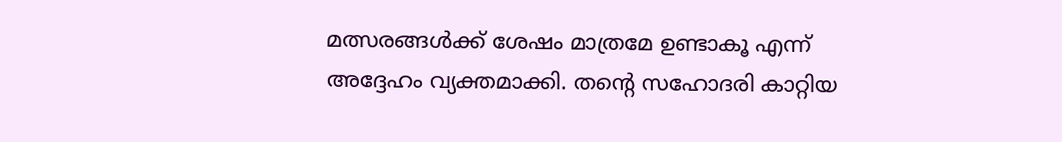മത്സരങ്ങൾക്ക് ശേഷം മാത്രമേ ഉണ്ടാകൂ എന്ന് അദ്ദേഹം വ്യക്തമാക്കി. തന്റെ സഹോദരി കാറ്റിയ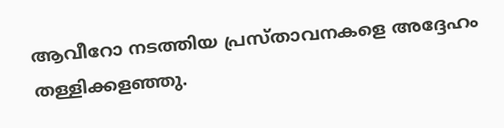ആവീറോ നടത്തിയ പ്രസ്താവനകളെ അദ്ദേഹം തള്ളിക്കളഞ്ഞു.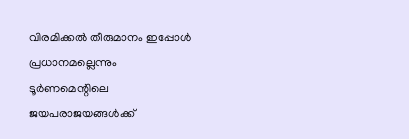വിരമിക്കൽ തീരുമാനം ഇപ്പോൾ പ്രധാനമല്ലെന്നും ടൂർണമെന്റിലെ ജയപരാജയങ്ങൾക്ക്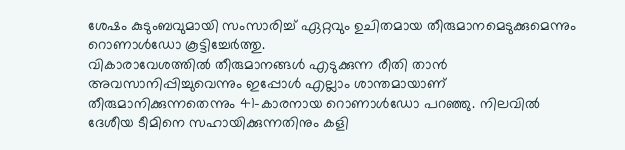ശേഷം കുടുംബവുമായി സംസാരിച്ച് ഏറ്റവും ഉചിതമായ തീരുമാനമെടുക്കുമെന്നും റൊണാൾഡോ കൂട്ടിച്ചേർത്തു.
വികാരാവേശത്തിൽ തീരുമാനങ്ങൾ എടുക്കുന്ന രീതി താൻ അവസാനിപ്പിച്ചുവെന്നും ഇപ്പോൾ എല്ലാം ശാന്തമായാണ് തീരുമാനിക്കുന്നതെന്നും 41-കാരനായ റൊണാൾഡോ പറഞ്ഞു. നിലവിൽ ദേശീയ ടീമിനെ സഹായിക്കുന്നതിനും കളി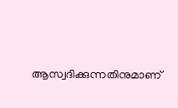ആസ്വദിക്കുന്നതിനുമാണ്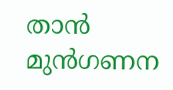താൻ മുൻഗണന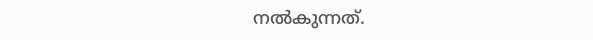നൽകുന്നത്.